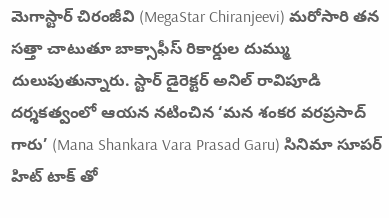మెగాస్టార్ చిరంజీవి (MegaStar Chiranjeevi) మరోసారి తన సత్తా చాటుతూ బాక్సాఫీస్ రికార్డుల దుమ్ము దులుపుతున్నారు. స్టార్ డైరెక్టర్ అనిల్ రావిపూడి దర్శకత్వంలో ఆయన నటించిన ‘మన శంకర వరప్రసాద్ గారు’ (Mana Shankara Vara Prasad Garu) సినిమా సూపర్ హిట్ టాక్ తో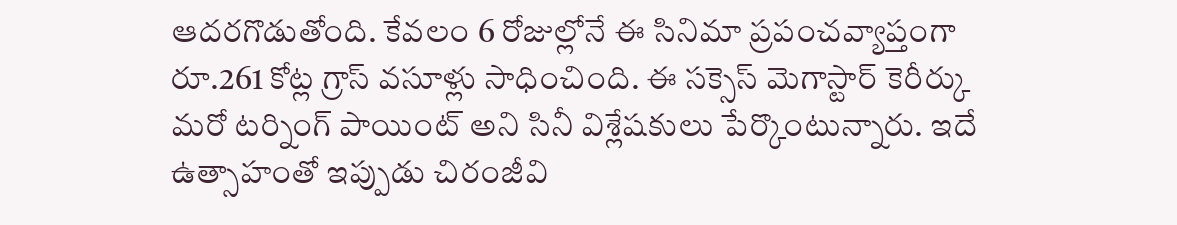ఆదరగొడుతోంది. కేవలం 6 రోజుల్లోనే ఈ సినిమా ప్రపంచవ్యాప్తంగా రూ.261 కోట్ల గ్రాస్ వసూళ్లు సాధించింది. ఈ సక్సెస్ మెగాస్టార్ కెరీర్కు మరో టర్నింగ్ పాయింట్ అని సినీ విశ్లేషకులు పేర్కొంటున్నారు. ఇదే ఉత్సాహంతో ఇప్పుడు చిరంజీవి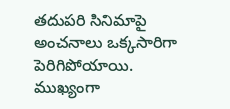తదుపరి సినిమాపై అంచనాలు ఒక్కసారిగా పెరిగిపోయాయి. ముఖ్యంగా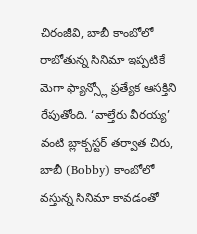చిరంజీవి, బాబీ కాంబోలో రాబోతున్న సినిమా ఇప్పటికే మెగా ఫ్యాన్స్లో ప్రత్యేక ఆసక్తిని రేపుతోంది. ‘వాల్తేరు వీరయ్య’ వంటి బ్లాక్బస్టర్ తర్వాత చిరు, బాబీ (Bobby) కాంబోలో వస్తున్న సినిమా కావడంతో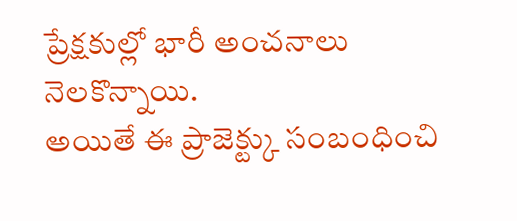ప్రేక్షకుల్లో భారీ అంచనాలు నెలకొన్నాయి.
అయితే ఈ ప్రాజెక్ట్కు సంబంధించి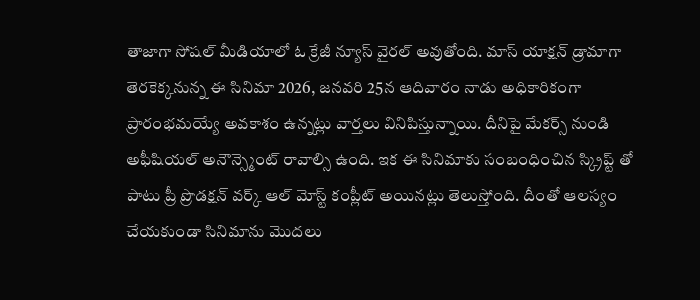తాజాగా సోషల్ మీడియాలో ఓ క్రేజీ న్యూస్ వైరల్ అవుతోంది. మాస్ యాక్షన్ డ్రామాగా తెరకెక్కనున్న ఈ సినిమా 2026, జనవరి 25న ఆదివారం నాడు అధికారికంగా ప్రారంభమయ్యే అవకాశం ఉన్నట్లు వార్తలు వినిపిస్తున్నాయి. దీనిపై మేకర్స్ నుండి అఫీషియల్ అనౌన్స్మెంట్ రావాల్సి ఉంది. ఇక ఈ సినిమాకు సంబంధించిన స్క్రిప్ట్ తో పాటు ప్రీ ప్రొడక్షన్ వర్క్ ఆల్ మోస్ట్ కంప్లీట్ అయినట్లు తెలుస్తోంది. దీంతో ఆలస్యం చేయకుండా సినిమాను మొదలు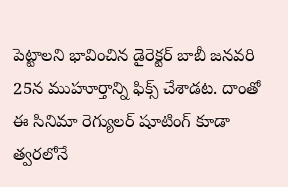పెట్టాలని భావించిన డైరెక్టర్ బాబీ జనవరి 25న ముహూర్తాన్ని ఫిక్స్ చేశాడట. దాంతో ఈ సినిమా రెగ్యులర్ షూటింగ్ కూడా త్వరలోనే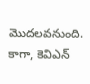మొదలవనుంది. కాగా, కెవిఎన్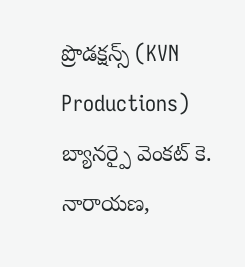ప్రొడక్షన్స్ (KVN Productions) బ్యానర్పై వెంకట్ కె. నారాయణ,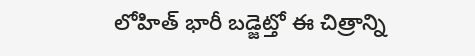లోహిత్ భారీ బడ్జెట్తో ఈ చిత్రాన్ని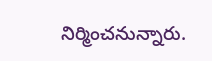నిర్మించనున్నారు.